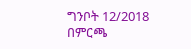ግንቦት 12/2018
በምርጫ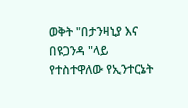ወቅት "በታንዛኒያ እና በዩጋንዳ "ላይ የተስተዋለው የኢንተርኔት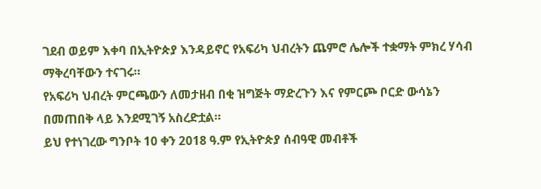ገደብ ወይም እቀባ በኢትዮጵያ እንዳይኖር የአፍሪካ ህብረትን ጨምሮ ሌሎች ተቋማት ምክረ ሃሳብ ማቅረባቸውን ተናገሩ።
የአፍሪካ ህብረት ምርጫውን ለመታዘብ በቂ ዝግጅት ማድረጉን እና የምርጮ ቦርድ ውሳኔን በመጠበቅ ላይ እንደሚገኝ አስረድቷል።
ይህ የተነገረው ግንቦት 10 ቀን 2018 ዓ.ም የኢትዮጵያ ሰብዓዊ መብቶች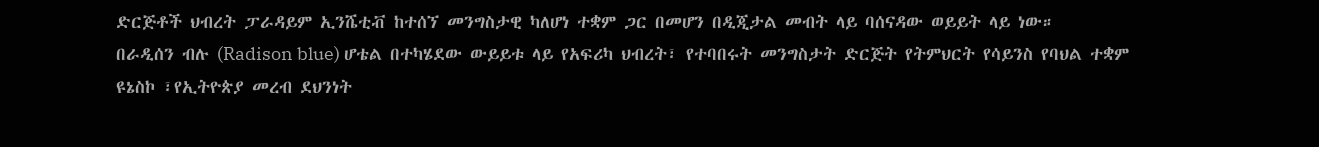ድርጅቶች ህብረት ፓራዳይም ኢንሼቲቭ ከተሰኘ መንግስታዊ ካለሆነ ተቋም ጋር በመሆን በዲጂታል መብት ላይ ባሰናዳው ወይይት ላይ ነው።
በራዲሰን ብሉ (Radison blue) ሆቴል በተካሄደው ውይይቱ ላይ የአፍሪካ ህብረት፣ የተባበሩት መንግስታት ድርጅት የትምህርት የሳይንስ የባህል ተቋም ዩኔስኮ ፣የኢትዮጵያ መረብ ደህንነት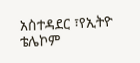አስተዳደር ፣የኢትዮ ቴሌኮም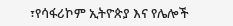፣የሳፋሪኮም ኢትዮጵያ እና የሌሎች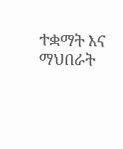ተቋማት እና ማህበራት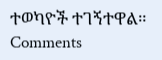ተወካዮች ተገኝተዋል።
Comments